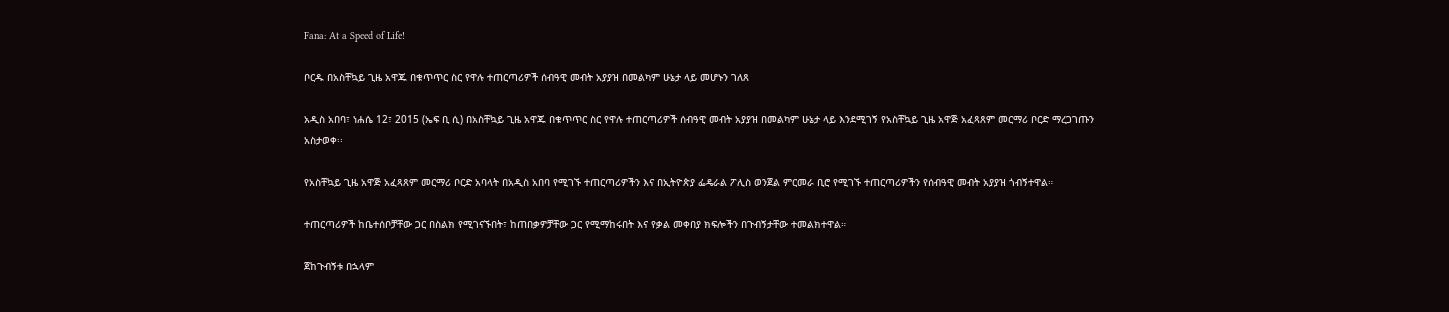Fana: At a Speed of Life!

ቦርዱ በአስቸኳይ ጊዜ አዋጁ በቁጥጥር ስር የዋሉ ተጠርጣሪዎች ሰብዓዊ መብት አያያዝ በመልካም ሁኔታ ላይ መሆኑን ገለጸ

አዲስ አበባ፣ ነሐሴ 12፣ 2015 (ኤፍ ቢ ሲ) በአስቸኳይ ጊዜ አዋጁ በቁጥጥር ስር የዋሉ ተጠርጣሪዎች ሰብዓዊ መብት አያያዝ በመልካም ሁኔታ ላይ እንደሚገኝ የአስቸኳይ ጊዜ አዋጅ አፈጻጸም መርማሪ ቦርድ ማረጋገጡን አስታወቀ፡፡

የአስቸኳይ ጊዜ አዋጅ አፈጻጸም መርማሪ ቦርድ አባላት በአዲስ አበባ የሚገኙ ተጠርጣሪዎችን እና በኢትዮጵያ ፌዴራል ፖሊስ ወንጀል ምርመራ ቢሮ የሚገኙ ተጠርጣሪዎችን የሰብዓዊ መብት አያያዝ ጎብኝተዋል።

ተጠርጣሪዎች ከቤተሰቦቻቸው ጋር በስልክ የሚገናኙበት፣ ከጠበቃዎቻቸው ጋር የሚማከሩበት እና የቃል መቀበያ ክፍሎችን በጉብኝታቸው ተመልክተዋል።

ጀከጉብኝቱ በኋላም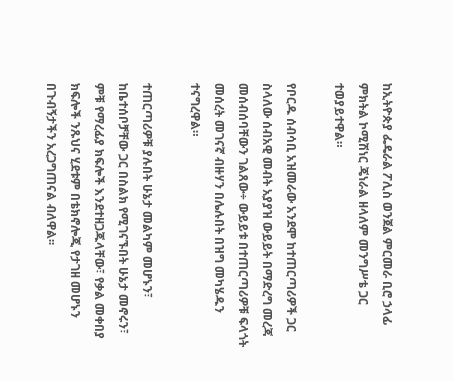ከኢትዮጵያ ፌዴራል ፖሊስ ወንጀል ምርመራ ቢሮ ኃላፊ ምክትል ኮሚሽነር ጄነራል ዘላለም መንግሥቴ ጋር ተወያይተዋል።

የቦርዱ ሰብሳቢ አዝመራው አንደሞ ከተጠርጣሪዎች ጋር ስላለው ሰብአዊ መብት አያያዝ ውይይት በማድረግ መረጃ መሰብሰባቸውን ገልጸው÷ ውይይቱ በተጠርጣሪዎቹ ፍላጎት መሰረት መገናኛ ብዙሃን በሌሉበት በዝግ መካሄዱን ተናግረዋል።

ተጠርጣሪዎቹ ያሉበት ሁኔታ መልካም መሆኑን፣ ከቤተሰቦቻቸው ጋር በስልክ የሚገናኙበት ሁኔታ መኖሩን፣ ምቹ የማረፊያ ክፍሎች እንደተዘጋጁላቸው፣ የቃል መቀበያ ክፍሎች ንጹህና ሂደቱም በቴክኖሎጂ የታገዘ መሆኑን በጉብኝታችን አረጋግጠናል ብለዋል፡፡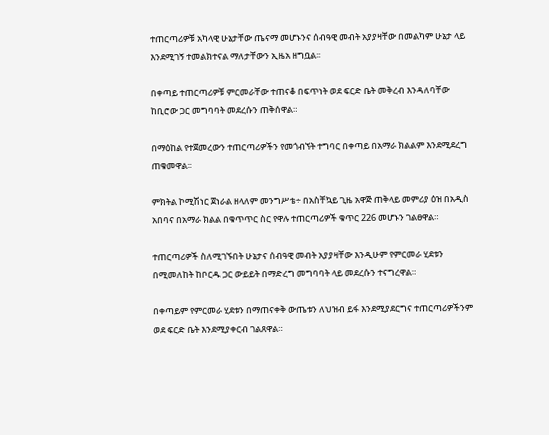ተጠርጣሪዎቹ አካላዊ ሁኔታቸው ጤናማ መሆኑንና ሰብዓዊ መብት አያያዛቸው በመልካም ሁኔታ ላይ እንደሚገኝ ተመልክተናል ማለታቸውን ኢዜአ ዘግቧል፡፡

በቀጣይ ተጠርጣሪዎቹ ምርመራቸው ተጠናቆ በፍጥነት ወደ ፍርድ ቤት መቅረብ እንዳለባቸው ከቢሮው ጋር መግባባት መደረሱን ጠቅሰዋል።

በማዕከል የተጀመረውን ተጠርጣሪዎችን የመጎብኘት ተግባር በቀጣይ በአማራ ክልልም እንደሚደረግ ጠቁመዋል፡፡

ምክትል ኮሚሽነር ጀነራል ዘላለም መንግሥቴ÷ በአስቸኳይ ጊዜ አዋጅ ጠቅላይ መምሪያ ዕዝ በአዲስ አበባና በአማራ ክልል በቁጥጥር ስር የዋሉ ተጠርጣሪዎች ቁጥር 226 መሆኑን ገልፀዋል።

ተጠርጣሪዎች ስለሚገኙበት ሁኔታና ሰብዓዊ መብት አያያዛቸው እንዲሁም የምርመራ ሂደቱን በሚመለከት ከቦርዱ ጋር ውይይት በማድረግ መግባባት ላይ መደረሱን ተናግረዋል።

በቀጣይም የምርመራ ሂደቱን በማጠናቀቅ ውጤቱን ለህዝብ ይፋ እንደሚያደርግና ተጠርጣሪዎችንም ወደ ፍርድ ቤት እንደሚያቀርብ ገልጸዋል።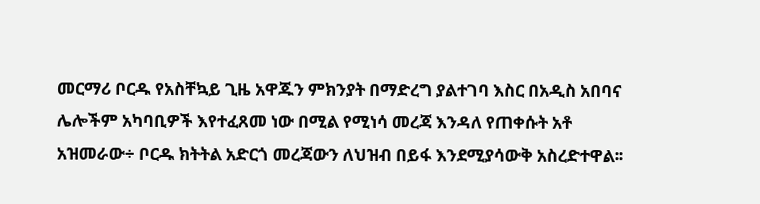መርማሪ ቦርዱ የአስቸኳይ ጊዜ አዋጁን ምክንያት በማድረግ ያልተገባ እስር በአዲስ አበባና ሌሎችም አካባቢዎች እየተፈጸመ ነው በሚል የሚነሳ መረጃ እንዳለ የጠቀሱት አቶ አዝመራው÷ ቦርዱ ክትትል አድርጎ መረጃውን ለህዝብ በይፋ እንደሚያሳውቅ አስረድተዋል፡፡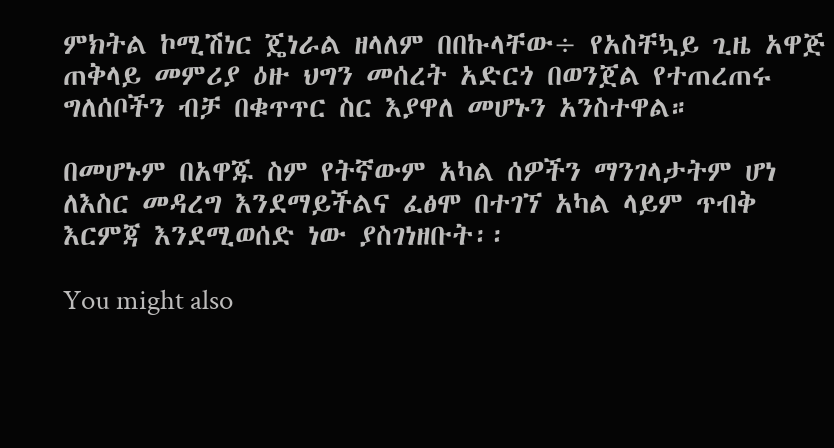ምክትል ኮሚሽነር ጄነራል ዘላለም በበኩላቸው÷ የአስቸኳይ ጊዜ አዋጅ ጠቅላይ መምሪያ ዕዙ ህግን መሰረት አድርጎ በወንጀል የተጠረጠሩ ግለሰቦችን ብቻ በቁጥጥር ስር እያዋለ መሆኑን አንስተዋል።

በመሆኑም በአዋጁ ስም የትኛውም አካል ሰዎችን ማንገላታትም ሆነ ለእስር መዳረግ እንደማይችልና ፈፅሞ በተገኘ አካል ላይም ጥብቅ እርምጃ እንደሚወሰድ ነው ያስገነዘቡት፡፡

You might also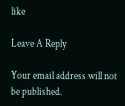like

Leave A Reply

Your email address will not be published.